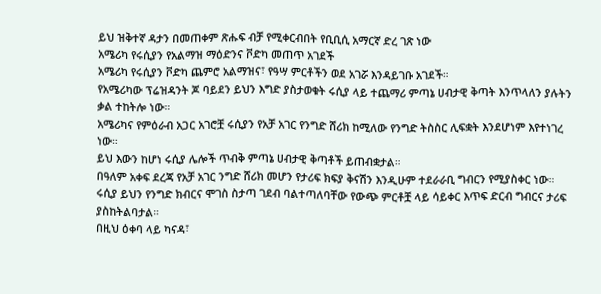ይህ ዝቅተኛ ዳታን በመጠቀም ጽሑፍ ብቻ የሚቀርብበት የቢቢሲ አማርኛ ድረ ገጽ ነው
አሜሪካ የሩሲያን የአልማዝ ማዕድንና ቮድካ መጠጥ አገደች
አሜሪካ የሩሲያን ቮድካ ጨምሮ አልማዝና፣ የዓሣ ምርቶችን ወደ አገሯ እንዳይገቡ አገደች።
የአሜሪካው ፕሬዝዳንት ጆ ባይደን ይህን እግድ ያስታወቁት ሩሲያ ላይ ተጨማሪ ምጣኔ ሀብታዊ ቅጣት እንጥላለን ያሉትን ቃል ተከትሎ ነው።
አሜሪካና የምዕራብ አጋር አገሮቿ ሩሲያን የአቻ አገር የንግድ ሸሪክ ከሚለው የንግድ ትስስር ሊፍቋት እንደሆነም እየተነገረ ነው።
ይህ እውን ከሆነ ሩሲያ ሌሎች ጥብቅ ምጣኔ ሀብታዊ ቅጣቶች ይጠብቋታል።
በዓለም አቀፍ ደረጃ የአቻ አገር ንግድ ሸሪክ መሆን የታሪፍ ክፍያ ቅናሽን እንዲሁም ተደራራቢ ግብርን የሚያስቀር ነው።
ሩሲያ ይህን የንግድ ክብርና ሞገስ ስታጣ ገደብ ባልተጣለባቸው የውጭ ምርቶቿ ላይ ሳይቀር እጥፍ ድርብ ግብርና ታሪፍ ያስከትልባታል።
በዚህ ዕቀባ ላይ ካናዳ፣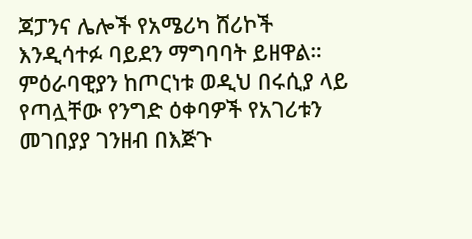ጃፓንና ሌሎች የአሜሪካ ሸሪኮች እንዲሳተፉ ባይደን ማግባባት ይዘዋል።
ምዕራባዊያን ከጦርነቱ ወዲህ በሩሲያ ላይ የጣሏቸው የንግድ ዕቀባዎች የአገሪቱን መገበያያ ገንዘብ በእጅጉ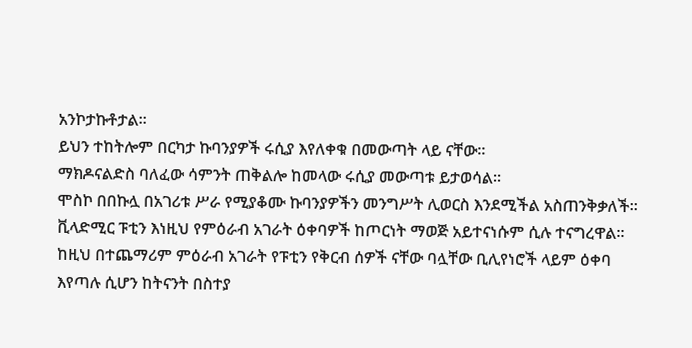አንኮታኩቶታል።
ይህን ተከትሎም በርካታ ኩባንያዎች ሩሲያ እየለቀቁ በመውጣት ላይ ናቸው።
ማክዶናልድስ ባለፈው ሳምንት ጠቅልሎ ከመላው ሩሲያ መውጣቱ ይታወሳል።
ሞስኮ በበኩሏ በአገሪቱ ሥራ የሚያቆሙ ኩባንያዎችን መንግሥት ሊወርስ እንደሚችል አስጠንቅቃለች።
ቪላድሚር ፑቲን እነዚህ የምዕራብ አገራት ዕቀባዎች ከጦርነት ማወጅ አይተናነሱም ሲሉ ተናግረዋል።
ከዚህ በተጨማሪም ምዕራብ አገራት የፑቲን የቅርብ ሰዎች ናቸው ባሏቸው ቢሊየነሮች ላይም ዕቀባ እየጣሉ ሲሆን ከትናንት በስተያ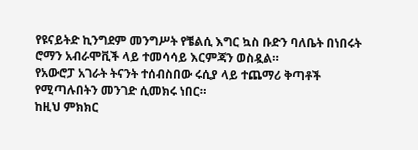የዩናይትድ ኪንግደም መንግሥት የቼልሲ እግር ኳስ ቡድን ባለቤት በነበሩት ሮማን አብራሞቪች ላይ ተመሳሳይ እርምጃን ወስዷል።
የአውሮፓ አገራት ትናንት ተሰብስበው ሩሲያ ላይ ተጨማሪ ቅጣቶች የሚጣሉበትን መንገድ ሲመክሩ ነበር።
ከዚህ ምክክር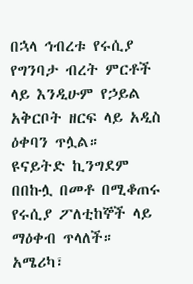በኋላ ኅብረቱ የሩሲያ የግንባታ ብረት ምርቶች ላይ እንዲሁም የኃይል አቅርቦት ዘርፍ ላይ አዲስ ዕቀባን ጥሏል።
ዩናይትድ ኪንግደም በበኩሏ በመቶ በሚቆጠሩ የሩሲያ ፖለቲከኞች ላይ ማዕቀብ ጥላለች።
አሜሪካ፣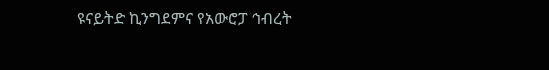ዩናይትድ ኪንግደምና የአውሮፓ ኅብረት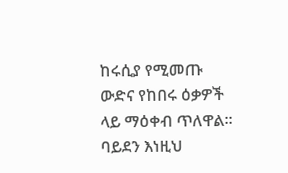ከሩሲያ የሚመጡ ውድና የከበሩ ዕቃዎች ላይ ማዕቀብ ጥለዋል።
ባይደን እነዚህ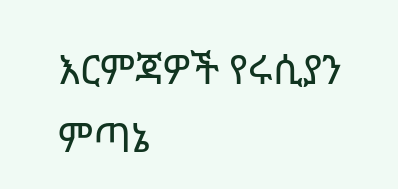እርምጃዎች የሩሲያን ምጣኔ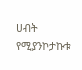ሀብት የሚያንኮታኩቱ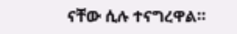ናቸው ሲሉ ተናግረዋል።